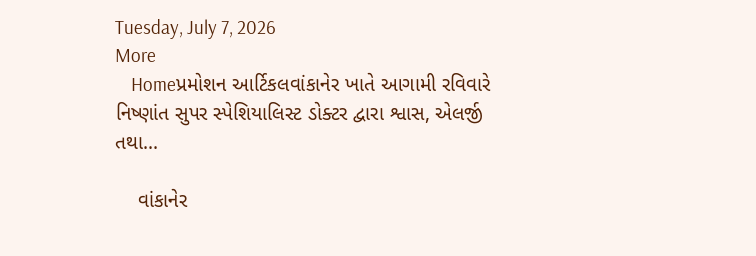Tuesday, July 7, 2026
More
    Homeપ્રમોશન આર્ટિકલવાંકાનેર ખાતે આગામી રવિવારે નિષ્ણાંત સુપર સ્પેશિયાલિસ્ટ ડોક્ટર દ્વારા શ્વાસ, એલર્જી તથા...

    વાંકાનેર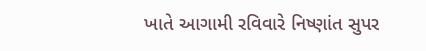ખાતે આગામી રવિવારે નિષ્ણાંત સુપર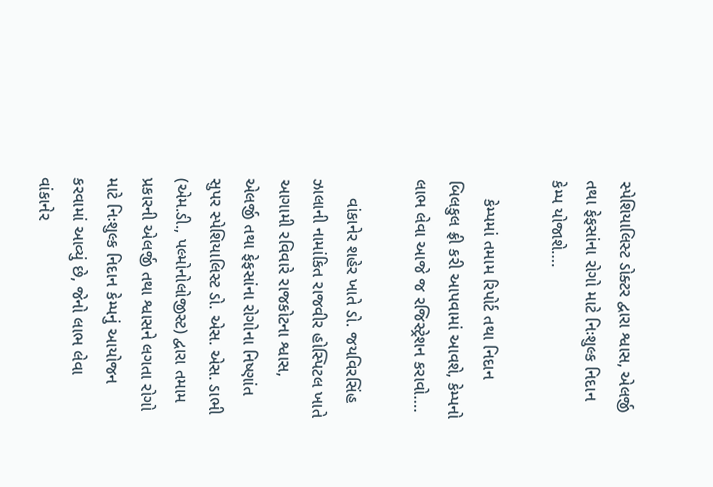સ્પેશિયાલિસ્ટ ડોક્ટર દ્વારા શ્વાસ, એલર્જી તથા ફેફસાંના રોગો માટે નિઃશુલ્ક નિદાન કેમ્પ યોજાશે….

    કેમ્પમાં તમામ રિપોર્ટ તથા નિદાન બિલકુલ ફ્રી કરી આપવામાં આવશે, કેમ્પનો લાભ લેવા આજે જ રજિસ્ટ્રેશન કરાવો….

    વાંકાનેર શહેર ખાતે ડો. જયવિરસિંહ ઝાલાની નામાંકિત રાજવીર હોસ્પિટલ ખાતે આગામી રવિવારે રાજકોટના શ્વાસ, એલર્જી તથા ફેફસાંના રોગોના નિષ્ણાંત સુપર સ્પેશિયાલિસ્ટ ડો. એસ. એસ. ડાભી (એમ.ડી., પલ્મોનોલોજીસ્ટ) દ્વારા તમામ પ્રકારની એલર્જી તથા શ્વાસને લગતા રોગો માટે નિઃશુલ્ક નિદાન કેમ્પનું આયોજન કરવામાં આવ્યું છે, જેનો લાભ લેવા વાંકાનેર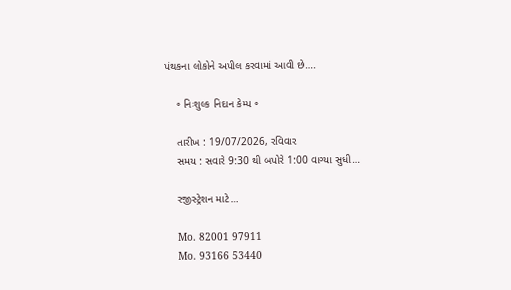પંથકના લોકોને અપીલ કરવામાં આવી છે….

    ૰ નિઃશુલ્ક નિદાન કેમ્પ ૰

    તારીખ : 19/07/2026, રવિવાર
    સમય : સવારે 9:30 થી બપોરે 1:00 વાગ્યા સુધી…

    રજીસ્ટ્રેશન માટે…

    Mo. 82001 97911
    Mo. 93166 53440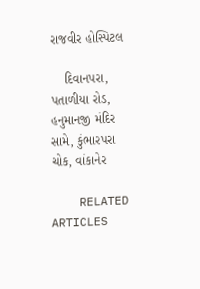રાજવીર હોસ્પિટલ

    દિવાનપરા, પતાળીયા રોડ, હનુમાનજી મંદિર સામે, કુંભારપરા ચોક, વાંકાનેર

    RELATED ARTICLES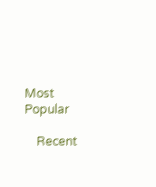Most Popular

    Recent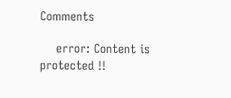Comments

    error: Content is protected !!